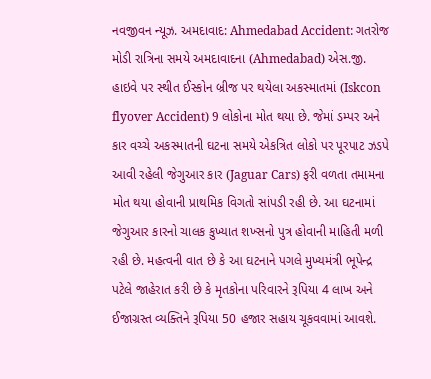નવજીવન ન્યૂઝ. અમદાવાદ: Ahmedabad Accident: ગતરોજ મોડી રાત્રિના સમયે અમદાવાદના (Ahmedabad) એસ.જી. હાઇવે પર સ્થીત ઈસ્કોન બ્રીજ પર થયેલા અકસ્માતમાં (Iskcon flyover Accident) 9 લોકોના મોત થયા છે. જેમાં ડમ્પર અને કાર વચ્ચે અકસ્માતની ઘટના સમયે એકત્રિત લોકો પર પૂરપાટ ઝડપે આવી રહેલી જેગુઆર કાર (Jaguar Cars) ફરી વળતા તમામના મોત થયા હોવાની પ્રાથમિક વિગતો સાંપડી રહી છે. આ ઘટનામાં જેગુઆર કારનો ચાલક કુખ્યાત શખ્સનો પુત્ર હોવાની માહિતી મળી રહી છે. મહત્વની વાત છે કે આ ઘટનાને પગલે મુખ્યમંત્રી ભૂપેન્દ્ર પટેલે જાહેરાત કરી છે કે મૃતકોના પરિવારને રૂપિયા 4 લાખ અને ઈજાગ્રસ્ત વ્યક્તિને રૂપિયા 50 હજાર સહાય ચૂકવવામાં આવશે.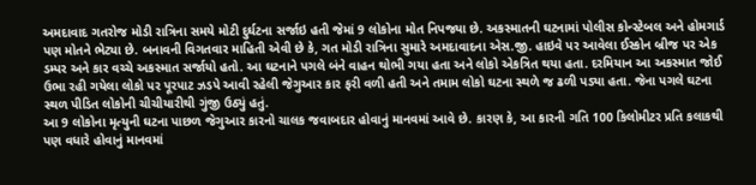અમદાવાદ ગતરોજ મોડી રાત્રિના સમયે મોટી દુર્ઘટના સર્જાઇ હતી જેમાં 9 લોકોના મોત નિપજ્યા છે. અકસ્માતની ઘટનામાં પોલીસ કોન્સ્ટેબલ અને હોમગાર્ડ પણ મોતને ભેટ્યા છે. બનાવની વિગતવાર માહિતી એવી છે કે, ગત મોડી રાત્રિના સુમારે અમદાવાદના એસ.જી. હાઇવે પર આવેલા ઈસ્કોન બ્રીજ પર એક ડમ્પર અને કાર વચ્ચે અકસ્માત સર્જાયો હતો. આ ઘટનાને પગલે બંને વાહન થોભી ગયા હતા અને લોકો એકત્રિત થયા હતા. દરમિયાન આ અકસ્માત જોઈ ઉભા રહી ગયેલા લોકો પર પૂરપાટ ઝડપે આવી રહેલી જેગુઆર કાર ફરી વળી હતી અને તમામ લોકો ઘટના સ્થળે જ ઢળી પડ્યા હતા. જેના પગલે ઘટના સ્થળ પીડિત લોકોની ચીચીયારીથી ગુંજી ઉઠ્યું હતું.
આ 9 લોકોના મૃત્યુની ઘટના પાછળ જેગુઆર કારનો ચાલક જવાબદાર હોવાનું માનવમાં આવે છે. કારણ કે, આ કારની ગતિ 100 કિલોમીટર પ્રતિ કલાકથી પણ વધારે હોવાનું માનવમાં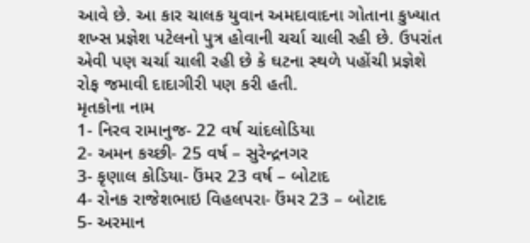આવે છે. આ કાર ચાલક યુવાન અમદાવાદના ગોતાના કુખ્યાત શખ્સ પ્રજ્ઞેશ પટેલનો પુત્ર હોવાની ચર્ચા ચાલી રહી છે. ઉપરાંત એવી પણ ચર્ચા ચાલી રહી છે કે ઘટના સ્થળે પહોંચી પ્રજ્ઞેશે રોફ જમાવી દાદાગીરી પણ કરી હતી.
મૃતકોના નામ
1- નિરવ રામાનુજ- 22 વર્ષ ચાંદલોડિયા
2- અમન કચ્છી- 25 વર્ષ – સુરેન્દ્રનગર
3- કૃણાલ કોડિયા- ઉંમર 23 વર્ષ – બોટાદ
4- રોનક રાજેશભાઇ વિહલપરા- ઉંમર 23 – બોટાદ
5- અરમાન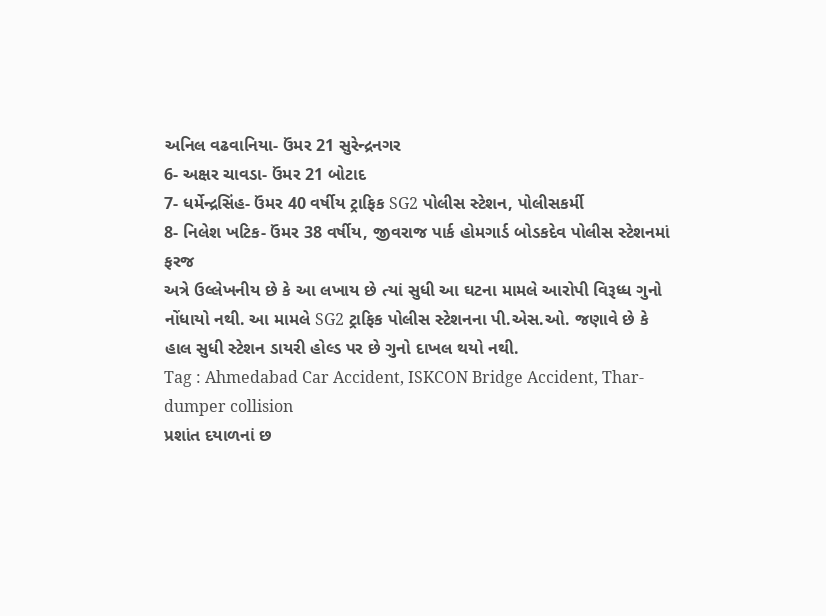અનિલ વઢવાનિયા- ઉંમર 21 સુરેન્દ્રનગર
6- અક્ષર ચાવડા- ઉંમર 21 બોટાદ
7- ધર્મેન્દ્રસિંહ- ઉંમર 40 વર્ષીય ટ્રાફિક SG2 પોલીસ સ્ટેશન, પોલીસકર્મી
8- નિલેશ ખટિક- ઉંમર 38 વર્ષીય, જીવરાજ પાર્ક હોમગાર્ડ બોડકદેવ પોલીસ સ્ટેશનમાં ફરજ
અત્રે ઉલ્લેખનીય છે કે આ લખાય છે ત્યાં સુધી આ ઘટના મામલે આરોપી વિરૂધ્ધ ગુનો નોંધાયો નથી. આ મામલે SG2 ટ્રાફિક પોલીસ સ્ટેશનના પી.એસ.ઓ. જણાવે છે કે હાલ સુધી સ્ટેશન ડાયરી હોલ્ડ પર છે ગુનો દાખલ થયો નથી.
Tag : Ahmedabad Car Accident, ISKCON Bridge Accident, Thar-dumper collision
પ્રશાંત દયાળનાં છ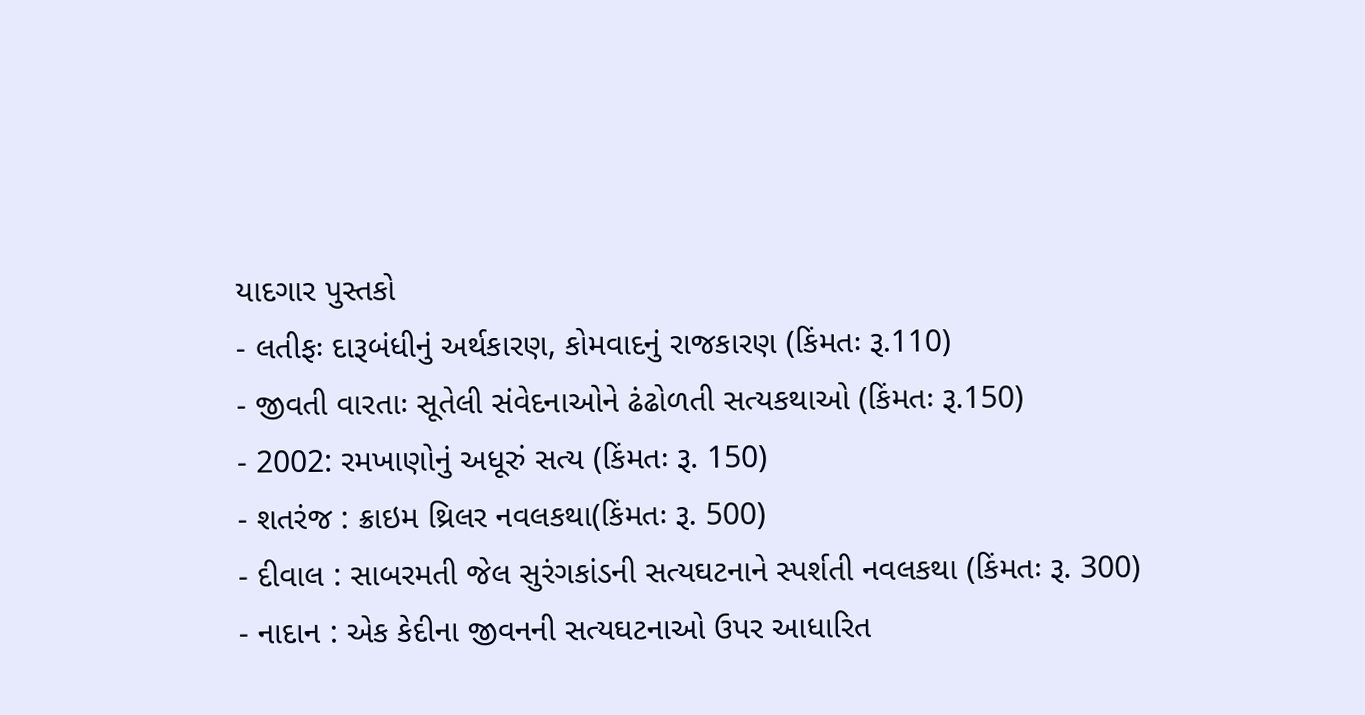યાદગાર પુસ્તકો
- લતીફઃ દારૂબંધીનું અર્થકારણ, કોમવાદનું રાજકારણ (કિંમતઃ રૂ.110)
- જીવતી વારતાઃ સૂતેલી સંવેદનાઓને ઢંઢોળતી સત્યકથાઓ (કિંમતઃ રૂ.150)
- 2002: રમખાણોનું અધૂરું સત્ય (કિંમતઃ રૂ. 150)
- શતરંજ : ક્રાઇમ થ્રિલર નવલકથા(કિંમતઃ રૂ. 500)
- દીવાલ : સાબરમતી જેલ સુરંગકાંડની સત્યઘટનાને સ્પર્શતી નવલકથા (કિંમતઃ રૂ. 300)
- નાદાન : એક કેદીના જીવનની સત્યઘટનાઓ ઉપર આધારિત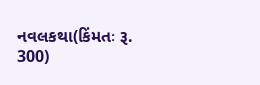નવલકથા(કિંમતઃ રૂ. 300)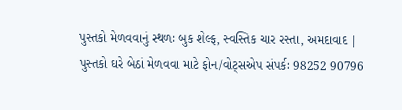પુસ્તકો મેળવવાનું સ્થળઃ બુક શેલ્ફ, સ્વસ્તિક ચાર રસ્તા, અમદાવાદ | પુસ્તકો ઘરે બેઠાં મેળવવા માટે ફોન/વોટ્સએપ સંપર્કઃ 98252 90796